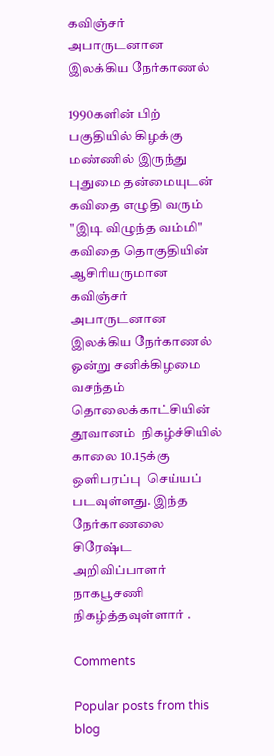கவிஞ்சர் அபாருடனான இலக்கிய நேர்காணல்

1990களின் பிற் பகுதியில் கிழக்கு மண்ணில் இருந்து புதுமை தன்மையுடன்  கவிதை எழுதி வரும்  "இடி விழுந்த வம்மி" கவிதை தொகுதியின் ஆசிரியருமான  கவிஞ்சர்  அபாருடனான  இலக்கிய நேர்காணல் ஓன்று சனிக்கிழமை வசந்தம் தொலைக்காட்சியின் தூவானம்  நிகழ்ச்சியில் காலை 10.15க்கு  ஒளிபரப்பு  செய்யப் படவுள்ளது. இந்த நேர்காணலை சிரேஷ்ட அறிவிப்பாளர் நாகபூசணி நிகழ்த்தவுள்ளார் .

Comments

Popular posts from this blog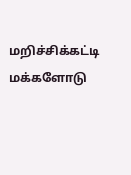மறிச்சிக்கட்டி மக்களோடு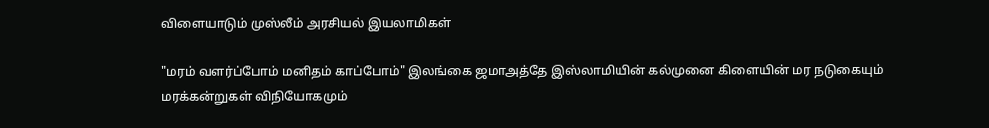விளையாடும் முஸ்லீம் அரசியல் இயலாமிகள்

"மரம் வளர்ப்போம் மனிதம் காப்போம்" இலங்கை ஜமாஅத்தே இஸ்லாமியின் கல்முனை கிளையின் மர நடுகையும் மரக்கன்றுகள் விநியோகமும்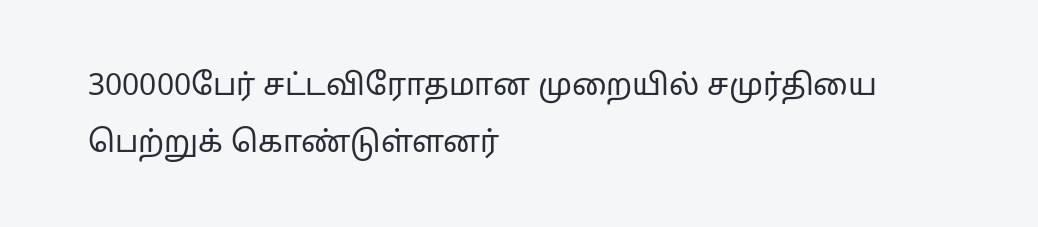300000பேர் சட்டவிரோதமான முறையில் சமுர்தியை பெற்றுக் கொண்டுள்ளனர்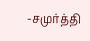-சமுர்த்தி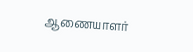ஆணையாளர்